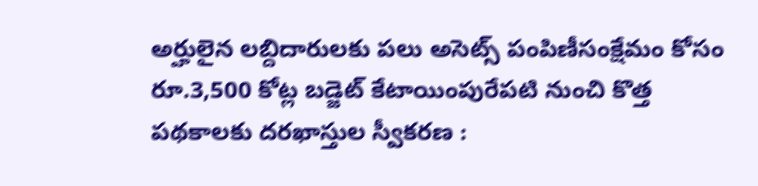అర్హులైన లబ్దిదారులకు పలు అసెట్స్ పంపిణీసంక్షేమం కోసం రూ.3,500 కోట్ల బడ్జెట్ కేటాయింపురేపటి నుంచి కొత్త పథకాలకు దరఖాస్తుల స్వీకరణ :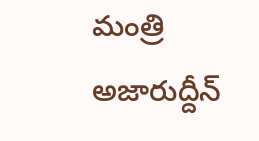మంత్రి అజారుద్దీన్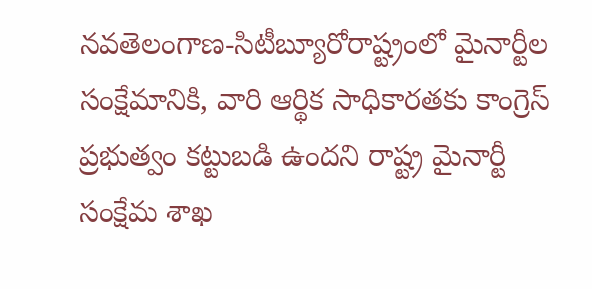నవతెలంగాణ-సిటీబ్యూరోరాష్ట్రంలో మైనార్టీల సంక్షేమానికి, వారి ఆర్థిక సాధికారతకు కాంగ్రెస్ ప్రభుత్వం కట్టుబడి ఉందని రాష్ట్ర మైనార్టీ సంక్షేమ శాఖ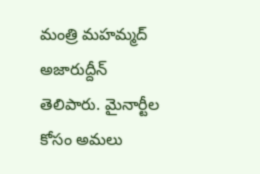మంత్రి మహమ్మద్ అజారుద్దీన్ తెలిపారు. మైనార్టీల కోసం అమలు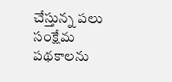చేస్తున్న పలు సంక్షేమ పథకాలను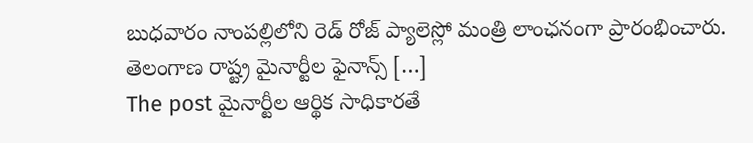బుధవారం నాంపల్లిలోని రెడ్ రోజ్ ప్యాలెస్లో మంత్రి లాంఛనంగా ప్రారంభించారు. తెలంగాణ రాష్ట్ర మైనార్టీల ఫైనాన్స్ […]
The post మైనార్టీల ఆర్థిక సాధికారతే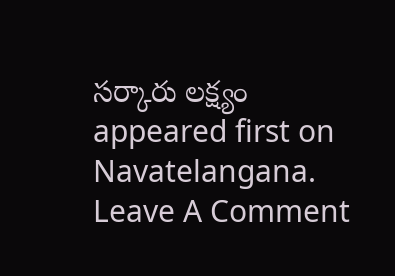సర్కారు లక్ష్యం appeared first on Navatelangana.
Leave A Comment